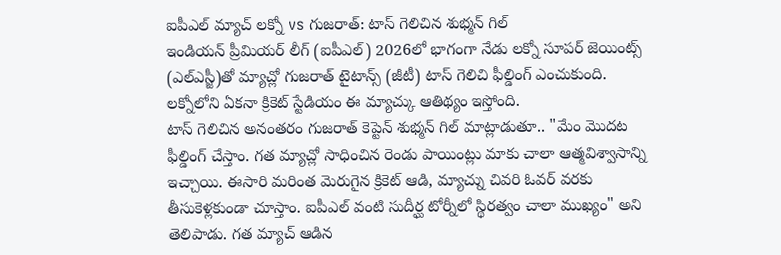ఐపీఎల్ మ్యాచ్ లక్నో vs గుజరాత్: టాస్ గెలిచిన శుభ్మన్ గిల్
ఇండియన్ ప్రీమియర్ లీగ్ (ఐపీఎల్) 2026లో భాగంగా నేడు లక్నో సూపర్ జెయింట్స్ (ఎల్ఎస్జీ)తో మ్యాచ్లో గుజరాత్ టైటాన్స్ (జీటీ) టాస్ గెలిచి ఫీల్డింగ్ ఎంచుకుంది. లక్నోలోని ఏకనా క్రికెట్ స్టేడియం ఈ మ్యాచ్కు ఆతిథ్యం ఇస్తోంది.
టాస్ గెలిచిన అనంతరం గుజరాత్ కెప్టెన్ శుభ్మన్ గిల్ మాట్లాడుతూ.. "మేం మొదట ఫీల్డింగ్ చేస్తాం. గత మ్యాచ్లో సాధించిన రెండు పాయింట్లు మాకు చాలా ఆత్మవిశ్వాసాన్ని ఇచ్చాయి. ఈసారి మరింత మెరుగైన క్రికెట్ ఆడి, మ్యాచ్ను చివరి ఓవర్ వరకు తీసుకెళ్లకుండా చూస్తాం. ఐపీఎల్ వంటి సుదీర్ఘ టోర్నీలో స్థిరత్వం చాలా ముఖ్యం" అని తెలిపాడు. గత మ్యాచ్ ఆడిన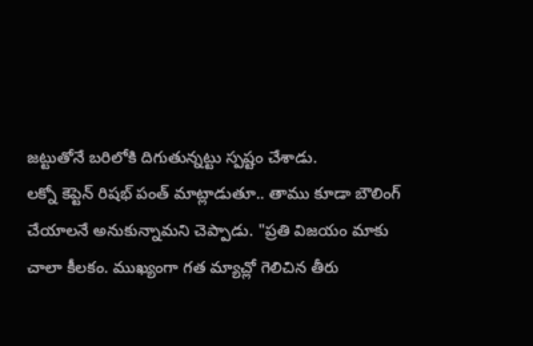జట్టుతోనే బరిలోకి దిగుతున్నట్టు స్పష్టం చేశాడు.
లక్నో కెప్టెన్ రిషభ్ పంత్ మాట్లాడుతూ.. తాము కూడా బౌలింగ్ చేయాలనే అనుకున్నామని చెప్పాడు. "ప్రతి విజయం మాకు చాలా కీలకం. ముఖ్యంగా గత మ్యాచ్లో గెలిచిన తీరు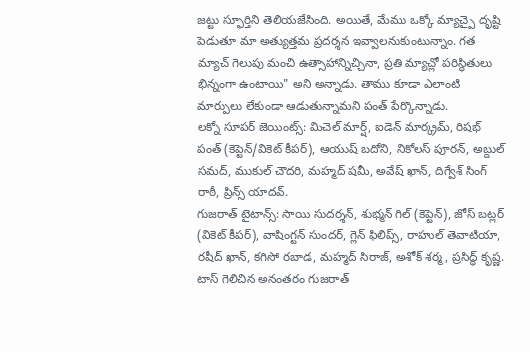జట్టు స్ఫూర్తిని తెలియజేసింది. అయితే, మేము ఒక్కో మ్యాచ్పై దృష్టి పెడుతూ మా అత్యుత్తమ ప్రదర్శన ఇవ్వాలనుకుంటున్నాం. గత మ్యాచ్ గెలుపు మంచి ఉత్సాహాన్నిచ్చినా, ప్రతి మ్యాచ్లో పరిస్థితులు భిన్నంగా ఉంటాయి" అని అన్నాడు. తాము కూడా ఎలాంటి మార్పులు లేకుండా ఆడుతున్నామని పంత్ పేర్కొన్నాడు.
లక్నో సూపర్ జెయింట్స్: మిచెల్ మార్ష్, ఐడెన్ మార్క్రమ్, రిషభ్ పంత్ (కెప్టెన్/వికెట్ కీపర్), ఆయుష్ బదోని, నికోలస్ పూరన్, అబ్దుల్ సమద్, ముకుల్ చౌదరి, మహ్మద్ షమీ, అవేష్ ఖాన్, దిగ్వేశ్ సింగ్ రాఠీ, ప్రిన్స్ యాదవ్.
గుజరాత్ టైటాన్స్: సాయి సుదర్శన్, శుభ్మన్ గిల్ (కెప్టెన్), జోస్ బట్లర్ (వికెట్ కీపర్), వాషింగ్టన్ సుందర్, గ్లెన్ ఫిలిప్స్, రాహుల్ తెవాటియా, రషీద్ ఖాన్, కగిసో రబాడ, మహ్మద్ సిరాజ్, అశోక్ శర్మ, ప్రసిద్ధ్ కృష్ణ.
టాస్ గెలిచిన అనంతరం గుజరాత్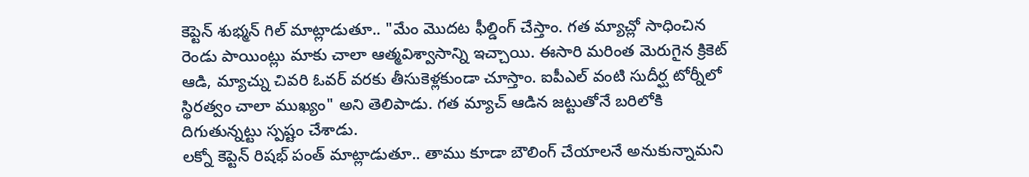కెప్టెన్ శుభ్మన్ గిల్ మాట్లాడుతూ.. "మేం మొదట ఫీల్డింగ్ చేస్తాం. గత మ్యాచ్లో సాధించిన రెండు పాయింట్లు మాకు చాలా ఆత్మవిశ్వాసాన్ని ఇచ్చాయి. ఈసారి మరింత మెరుగైన క్రికెట్ ఆడి, మ్యాచ్ను చివరి ఓవర్ వరకు తీసుకెళ్లకుండా చూస్తాం. ఐపీఎల్ వంటి సుదీర్ఘ టోర్నీలో స్థిరత్వం చాలా ముఖ్యం" అని తెలిపాడు. గత మ్యాచ్ ఆడిన జట్టుతోనే బరిలోకి దిగుతున్నట్టు స్పష్టం చేశాడు.
లక్నో కెప్టెన్ రిషభ్ పంత్ మాట్లాడుతూ.. తాము కూడా బౌలింగ్ చేయాలనే అనుకున్నామని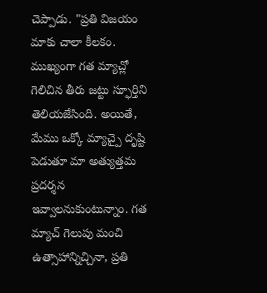చెప్పాడు. "ప్రతి విజయం మాకు చాలా కీలకం. ముఖ్యంగా గత మ్యాచ్లో గెలిచిన తీరు జట్టు స్ఫూర్తిని తెలియజేసింది. అయితే, మేము ఒక్కో మ్యాచ్పై దృష్టి పెడుతూ మా అత్యుత్తమ ప్రదర్శన ఇవ్వాలనుకుంటున్నాం. గత మ్యాచ్ గెలుపు మంచి ఉత్సాహాన్నిచ్చినా, ప్రతి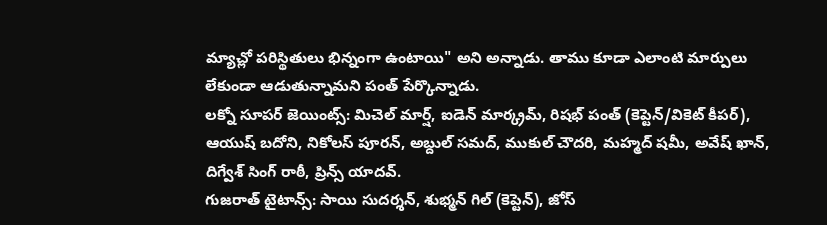మ్యాచ్లో పరిస్థితులు భిన్నంగా ఉంటాయి" అని అన్నాడు. తాము కూడా ఎలాంటి మార్పులు లేకుండా ఆడుతున్నామని పంత్ పేర్కొన్నాడు.
లక్నో సూపర్ జెయింట్స్: మిచెల్ మార్ష్, ఐడెన్ మార్క్రమ్, రిషభ్ పంత్ (కెప్టెన్/వికెట్ కీపర్), ఆయుష్ బదోని, నికోలస్ పూరన్, అబ్దుల్ సమద్, ముకుల్ చౌదరి, మహ్మద్ షమీ, అవేష్ ఖాన్, దిగ్వేశ్ సింగ్ రాఠీ, ప్రిన్స్ యాదవ్.
గుజరాత్ టైటాన్స్: సాయి సుదర్శన్, శుభ్మన్ గిల్ (కెప్టెన్), జోస్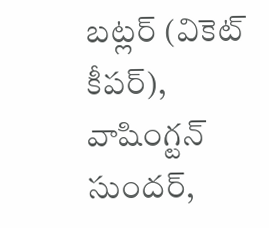బట్లర్ (వికెట్ కీపర్), వాషింగ్టన్ సుందర్,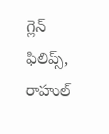గ్లెన్ ఫిలిప్స్, రాహుల్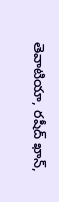తెవాటియా, రషీద్ ఖాన్,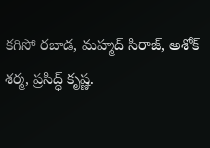కగిసో రబాడ, మహ్మద్ సిరాజ్, అశోక్ శర్మ, ప్రసిద్ధ్ కృష్ణ.